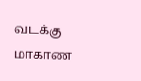வடக்கு மாகாண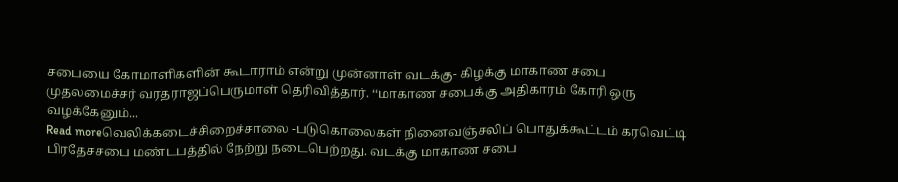சபையை கோமாளிகளின் கூடாராம் என்று முன்னாள் வடக்கு- கிழக்கு மாகாண சபை முதலமைச்சர் வரதராஜப்பெருமாள் தெரிவித்தார். ‘‘மாகாண சபைக்கு அதிகாரம் கோரி ஒரு வழக்கேனும்...
Read moreவெலிக்கடைச்சிறைச்சாலை -படுகொலைகள் நினைவஞ்சலிப் பொதுக்கூட்டம் கரவெட்டி பிரதேசசபை மண்டபத்தில் நேற்று நடைபெற்றது. வடக்கு மாகாண சபை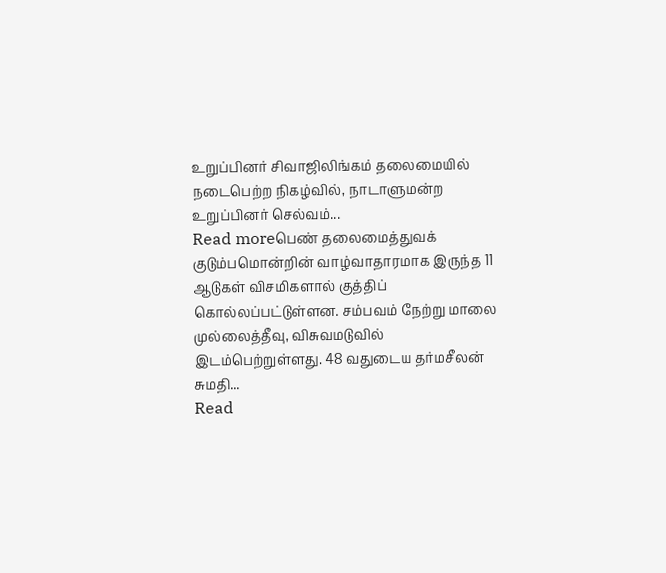உறுப்பினர் சிவாஜிலிங்கம் தலைமையில் நடைபெற்ற நிகழ்வில், நாடாளுமன்ற உறுப்பினர் செல்வம்...
Read moreபெண் தலைமைத்துவக் குடும்பமொன்றின் வாழ்வாதாரமாக இருந்த 11 ஆடுகள் விசமிகளால் குத்திப் கொல்லப்பட்டுள்ளன. சம்பவம் நேற்று மாலை முல்லைத்தீவு, விசுவமடுவில் இடம்பெற்றுள்ளது. 48 வதுடைய தர்மசீலன் சுமதி...
Read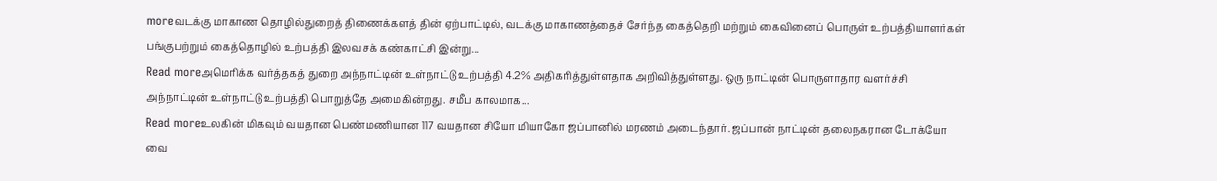moreவடக்கு மாகாண தொழில்துறைத் திணைக்களத் தின் ஏற்பாட்டில், வடக்கு மாகாணத்தைச் சேர்ந்த கைத்தெறி மற்றும் கைவினைப் பொருள் உற்பத்தியாளர்கள் பங்குபற்றும் கைத்தொழில் உற்பத்தி இலவசக் கண்காட்சி இன்று...
Read moreஅமெரிக்க வர்த்தகத் துறை அந்நாட்டின் உள்நாட்டு உற்பத்தி 4.2% அதிகரித்துள்ளதாக அறிவித்துள்ளது. ஒரு நாட்டின் பொருளாதார வளர்ச்சி அந்நாட்டின் உள்நாட்டு உற்பத்தி பொறுத்தே அமைகின்றது. சமீப காலமாக...
Read moreஉலகின் மிகவும் வயதான பெண்மணியான 117 வயதான சியோ மியாகோ ஜப்பானில் மரணம் அடைந்தார். ஜப்பான் நாட்டின் தலைநகரான டோக்யோ வை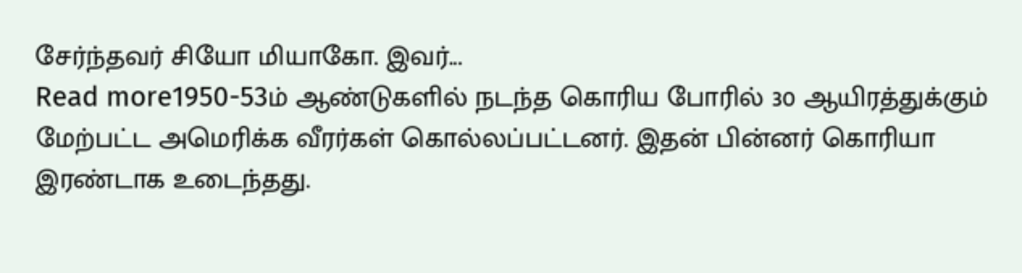சேர்ந்தவர் சியோ மியாகோ. இவர்...
Read more1950-53ம் ஆண்டுகளில் நடந்த கொரிய போரில் 30 ஆயிரத்துக்கும் மேற்பட்ட அமெரிக்க வீரர்கள் கொல்லப்பட்டனர். இதன் பின்னர் கொரியா இரண்டாக உடைந்தது.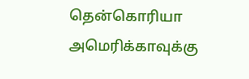தென்கொரியா அமெரிக்காவுக்கு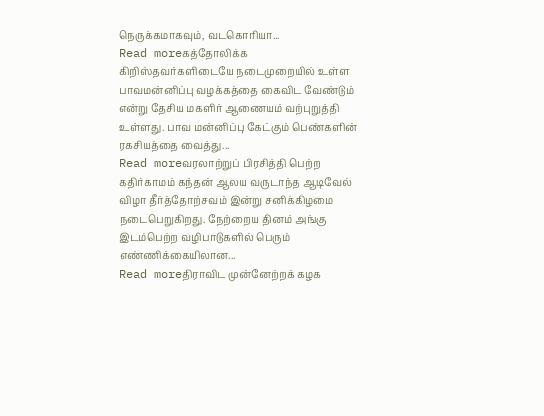நெருக்கமாகவும், வடகொரியா...
Read moreகத்தோலிக்க கிறிஸ்தவர்களிடையே நடைமுறையில் உள்ள பாவமன்னிப்பு வழக்கத்தை கைவிட வேண்டும் என்று தேசிய மகளிர் ஆணையம் வற்புறுத்தி உள்ளது. பாவ மன்னிப்பு கேட்கும் பெண்களின் ரகசியத்தை வைத்து...
Read moreவரலாற்றுப் பிரசித்தி பெற்ற கதிர்காமம் கந்தன் ஆலய வருடாந்த ஆடிவேல் விழா தீர்த்தோற்சவம் இன்று சனிக்கிழமை நடைபெறுகிறது. நேற்றைய தினம் அங்கு இடம்பெற்ற வழிபாடுகளில் பெரும் எண்ணிக்கையிலான...
Read moreதிராவிட முன்னேற்றக் கழக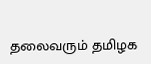தலைவரும் தமிழக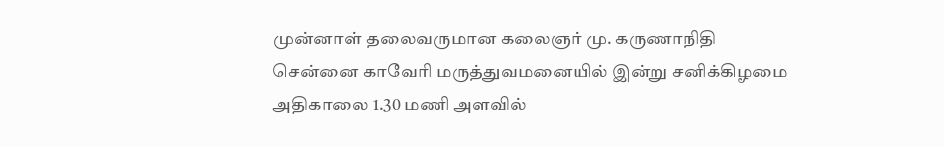முன்னாள் தலைவருமான கலைஞர் மு. கருணாநிதி சென்னை காவேரி மருத்துவமனையில் இன்று சனிக்கிழமை அதிகாலை 1.30 மணி அளவில்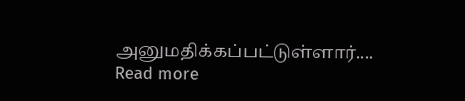அனுமதிக்கப்பட்டுள்ளார்....
Read more